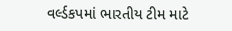વર્લ્ડકપમાં ભારતીય ટીમ માટે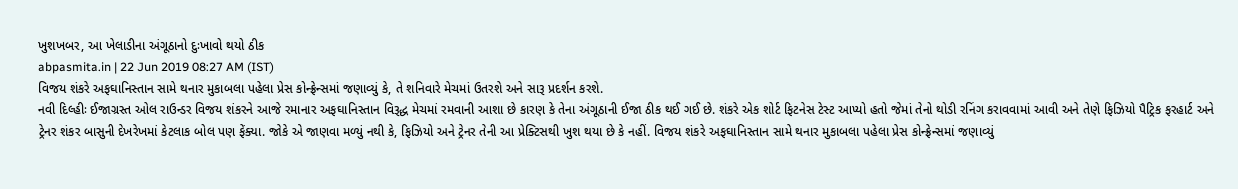ખુશખબર, આ ખેલાડીના અંગૂઠાનો દુઃખાવો થયો ઠીક
abpasmita.in | 22 Jun 2019 08:27 AM (IST)
વિજય શંકરે અફઘાનિસ્તાન સામે થનાર મુકાબલા પહેલા પ્રેસ કોન્ફ્રેન્સમાં જણાવ્યું કે, તે શનિવારે મેચમાં ઉતરશે અને સારૂ પ્રદર્શન કરશે.
નવી દિલ્હીઃ ઈજાગ્રસ્ત ઓલ રાઉન્ડર વિજય શંકરને આજે રમાનાર અફઘાનિસ્તાન વિરૂદ્ધ મેચમાં રમવાની આશા છે કારણ કે તેના અંગૂઠાની ઈજા ઠીક થઈ ગઈ છે. શંકરે એક શોર્ટ ફિટનેસ ટેસ્ટ આપ્યો હતો જેમાં તેનો થોડી રનિંગ કરાવવામાં આવી અને તેણે ફિઝિયો પૈટ્રિક ફરહાર્ટ અને ટ્રેનર શંકર બાસુની દેખરેખમાં કેટલાક બોલ પણ ફેંક્યા. જોકે એ જાણવા મળ્યું નથી કે, ફિઝિયો અને ટ્રેનર તેની આ પ્રેક્ટિસથી ખુશ થયા છે કે નહીં. વિજય શંકરે અફઘાનિસ્તાન સામે થનાર મુકાબલા પહેલા પ્રેસ કોન્ફ્રેન્સમાં જણાવ્યું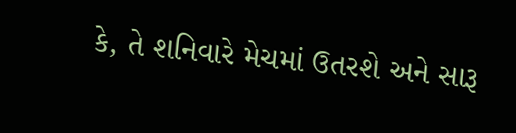કે, તે શનિવારે મેચમાં ઉતરશે અને સારૂ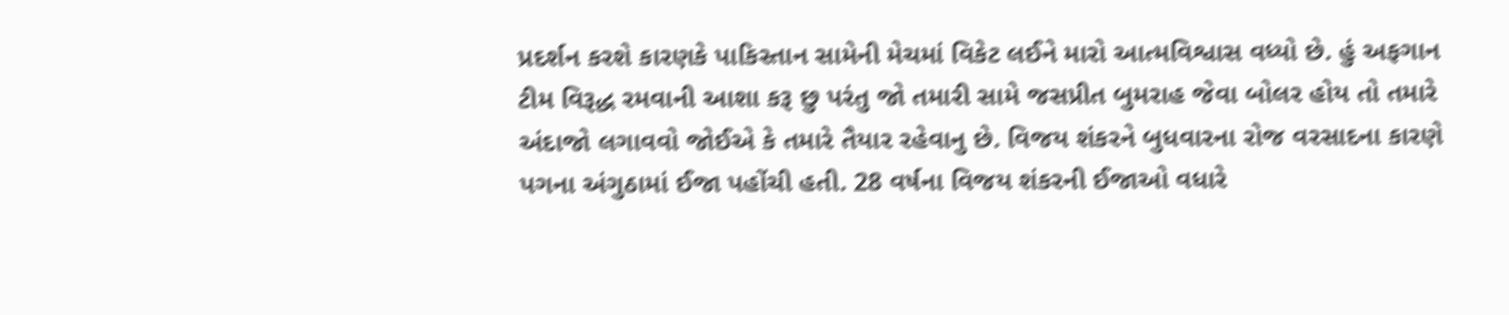પ્રદર્શન કરશે કારણકે પાકિસ્તાન સામેની મેચમાં વિકેટ લઈને મારો આત્મવિશ્વાસ વધ્યો છે. હું અફગાન ટીમ વિરૂદ્ધ રમવાની આશા કરૂ છુ પરંતુ જો તમારી સામે જસપ્રીત બુમરાહ જેવા બોલર હોય તો તમારે અંદાજો લગાવવો જોઈએ કે તમારે તૈયાર રહેવાનુ છે. વિજય શંકરને બુધવારના રોજ વરસાદના કારણે પગના અંગુઠામાં ઈજા પહોંચી હતી. 28 વર્ષના વિજય શંકરની ઈજાઓ વધારે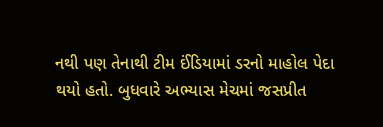નથી પણ તેનાથી ટીમ ઈંડિયામાં ડરનો માહોલ પેદા થયો હતો. બુધવારે અભ્યાસ મેચમાં જસપ્રીત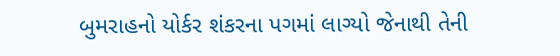બુમરાહનો યોર્કર શંકરના પગમાં લાગ્યો જેનાથી તેની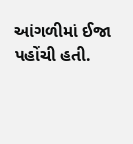આંગળીમાં ઈજા પહોંચી હતી.